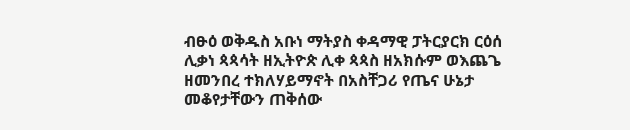ብፁዕ ወቅዱስ አቡነ ማትያስ ቀዳማዊ ፓትርያርክ ርዕሰ ሊቃነ ጳጳሳት ዘኢትዮጵ ሊቀ ጳጳስ ዘአክሱም ወእጨጌ ዘመንበረ ተክለሃይማኖት በአስቸጋሪ የጤና ሁኔታ መቆየታቸውን ጠቅሰው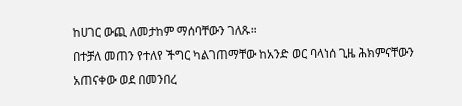ከሀገር ውጪ ለመታከም ማሰባቸውን ገለጹ።
በተቻለ መጠን የተለየ ችግር ካልገጠማቸው ከአንድ ወር ባላነሰ ጊዜ ሕክምናቸውን አጠናቀው ወደ በመንበረ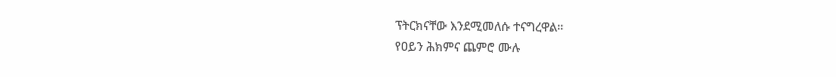ፕትርክናቸው እንደሚመለሱ ተናግረዋል።
የዐይን ሕክምና ጨምሮ ሙሉ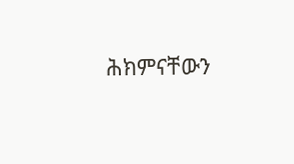ሕክምናቸውን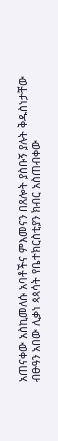አጠናቀው አስኪመለሱ አባቶችና ምእመናን በጸሎት ያስቡኝ ያሉት ቅዱስነታቸው ብፁዓን አበው ሊቃነ ጳጳሳት የቤተክርስቲያን ክብር አስጠብቀው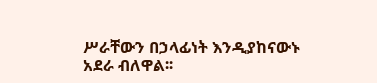ሥራቸውን በኃላፊነት እንዲያከናውኑ አደራ ብለዋል፡፡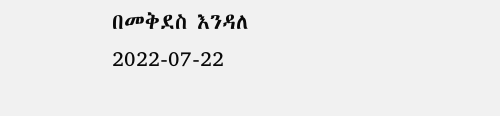በመቅደስ እንዳለ
2022-07-22